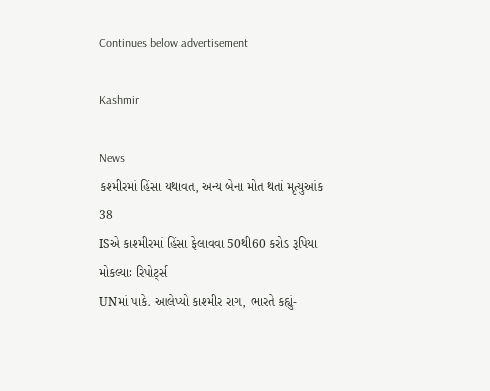Continues below advertisement

Kashmir

News
કશ્મીરમાં હિંસા યથાવત, અન્ય બેના મોત થતાં મૃત્યુઆંક 38
ISએ કાશ્મીરમાં હિંસા ફેલાવવા 50થી60 કરોડ રૂપિયા મોકલ્યાઃ રિપોર્ટ્સ
UNમાં પાકે. આલેપ્યો કાશ્મીર રાગ, ભારતે કહ્યું-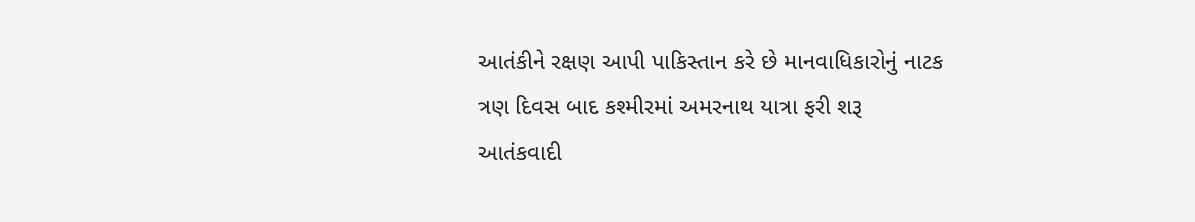આતંકીને રક્ષણ આપી પાકિસ્તાન કરે છે માનવાધિકારોનું નાટક
ત્રણ દિવસ બાદ કશ્મીરમાં અમરનાથ યાત્રા ફરી શરૂ
આતંકવાદી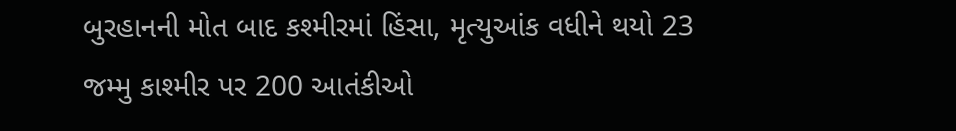બુરહાનની મોત બાદ કશ્મીરમાં હિંસા, મૃત્યુઆંક વધીને થયો 23
જમ્મુ કાશ્મીર પર 200 આતંકીઓ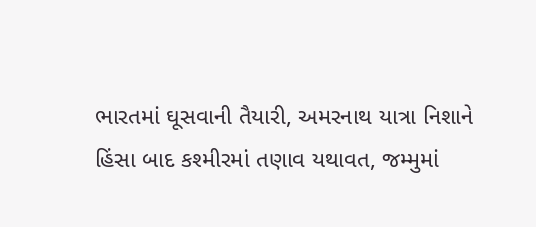ભારતમાં ઘૂસવાની તૈયારી, અમરનાથ યાત્રા નિશાને
હિંસા બાદ કશ્મીરમાં તણાવ યથાવત, જમ્મુમાં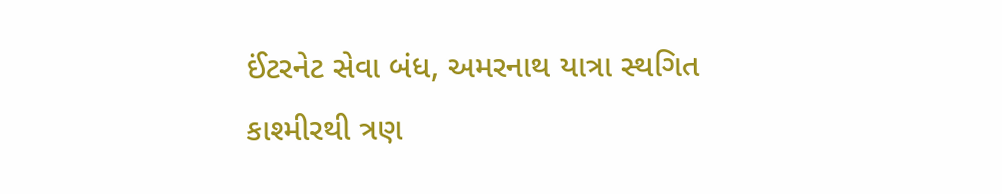ઈંટરનેટ સેવા બંધ, અમરનાથ યાત્રા સ્થગિત
કાશ્મીરથી ત્રણ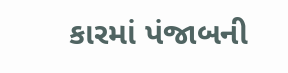કારમાં પંજાબની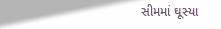સીમમાં ઘૂસ્યા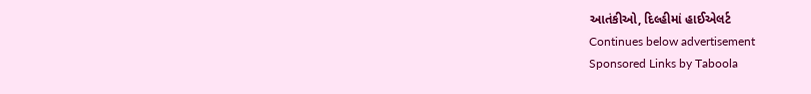આતંકીઓ, દિલ્હીમાં હાઈએલર્ટ
Continues below advertisement
Sponsored Links by Taboola